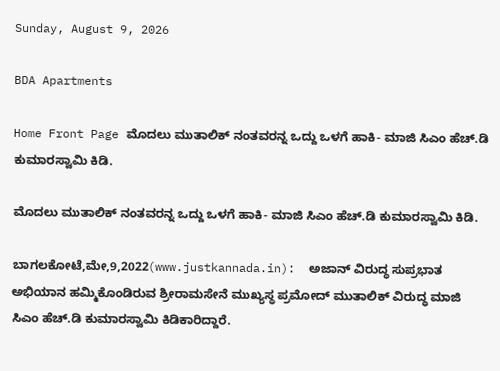Sunday, August 9, 2026

BDA Apartments

Home Front Page ಮೊದಲು ಮುತಾಲಿಕ್ ನಂತವರನ್ನ ಒದ್ದು ಒಳಗೆ ಹಾಕಿ- ಮಾಜಿ ಸಿಎಂ ಹೆಚ್.ಡಿ ಕುಮಾರಸ್ವಾಮಿ ಕಿಡಿ.

ಮೊದಲು ಮುತಾಲಿಕ್ ನಂತವರನ್ನ ಒದ್ದು ಒಳಗೆ ಹಾಕಿ- ಮಾಜಿ ಸಿಎಂ ಹೆಚ್.ಡಿ ಕುಮಾರಸ್ವಾಮಿ ಕಿಡಿ.

ಬಾಗಲಕೋಟೆ,ಮೇ,9,2022(www.justkannada.in):  ಅಜಾನ್ ವಿರುದ್ಧ ಸುಪ್ರಭಾತ  ಅಭಿಯಾನ ಹಮ್ಮಿಕೊಂಡಿರುವ ಶ್ರೀರಾಮಸೇನೆ ಮುಖ್ಯಸ್ಥ ಪ್ರಮೋದ್ ಮುತಾಲಿಕ್ ವಿರುದ್ಧ ಮಾಜಿ ಸಿಎಂ ಹೆಚ್.ಡಿ ಕುಮಾರಸ್ವಾಮಿ ಕಿಡಿಕಾರಿದ್ದಾರೆ.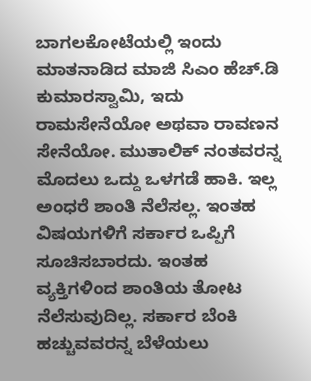ಬಾಗಲಕೋಟೆಯಲ್ಲಿ ಇಂದು ಮಾತನಾಡಿದ ಮಾಜಿ ಸಿಎಂ ಹೆಚ್.ಡಿ ಕುಮಾರಸ್ವಾಮಿ, ಇದು ರಾಮಸೇನೆಯೋ ಅಥವಾ ರಾವಣನ ಸೇನೆಯೋ. ಮುತಾಲಿಕ್ ನಂತವರನ್ನ ಮೊದಲು ಒದ್ದು ಒಳಗಡೆ ಹಾಕಿ. ಇಲ್ಲ ಅಂಧರೆ ಶಾಂತಿ ನೆಲೆಸಲ್ಲ. ಇಂತಹ ವಿಷಯಗಳಿಗೆ ಸರ್ಕಾರ ಒಪ್ಪಿಗೆ ಸೂಚಿಸಬಾರದು. ಇಂತಹ ವ್ಯಕ್ತಿಗಳಿಂದ ಶಾಂತಿಯ ತೋಟ ನೆಲೆಸುವುದಿಲ್ಲ. ಸರ್ಕಾರ ಬೆಂಕಿ ಹಚ್ಚುವವರನ್ನ ಬೆಳೆಯಲು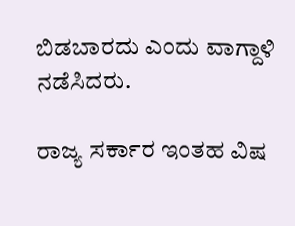ಬಿಡಬಾರದು ಎಂದು ವಾಗ್ದಾಳಿ ನಡೆಸಿದರು.

ರಾಜ್ಯ ಸರ್ಕಾರ ಇಂತಹ ವಿಷ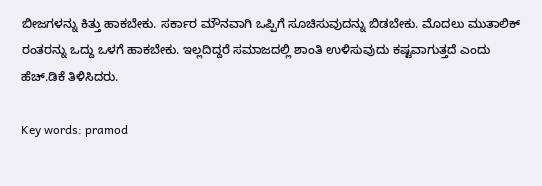ಬೀಜಗಳನ್ನು ಕಿತ್ತು ಹಾಕಬೇಕು. ಸರ್ಕಾರ ಮೌನವಾಗಿ ಒಪ್ಪಿಗೆ ಸೂಚಿಸುವುದನ್ನು ಬಿಡಬೇಕು. ಮೊದಲು ಮುತಾಲಿಕ್ ರಂತರನ್ನು ಒದ್ದು ಒಳಗೆ ಹಾಕಬೇಕು. ಇಲ್ಲದಿದ್ದರೆ ಸಮಾಜದಲ್ಲಿ ಶಾಂತಿ ಉಳಿಸುವುದು ಕಷ್ಟವಾಗುತ್ತದೆ ಎಂದು ಹೆಚ್.ಡಿಕೆ ತಿಳಿಸಿದರು.

Key words: pramod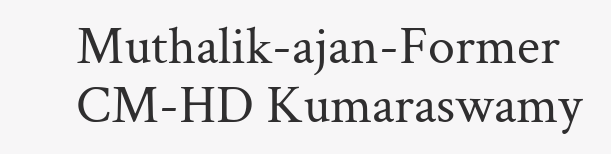Muthalik-ajan-Former CM-HD Kumaraswamy